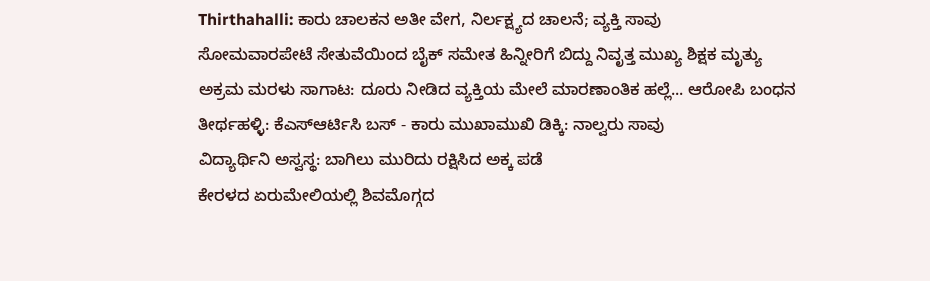Thirthahalli: ಕಾರು ಚಾಲಕನ ಅತೀ ವೇಗ, ನಿರ್ಲಕ್ಷ್ಯದ ಚಾಲನೆ; ವ್ಯಕ್ತಿ ಸಾವು
ಸೋಮವಾರಪೇಟೆ ಸೇತುವೆಯಿಂದ ಬೈಕ್ ಸಮೇತ ಹಿನ್ನೀರಿಗೆ ಬಿದ್ದು ನಿವೃತ್ತ ಮುಖ್ಯ ಶಿಕ್ಷಕ ಮೃತ್ಯು
ಅಕ್ರಮ ಮರಳು ಸಾಗಾಟ: ದೂರು ನೀಡಿದ ವ್ಯಕ್ತಿಯ ಮೇಲೆ ಮಾರಣಾಂತಿಕ ಹಲ್ಲೆ... ಆರೋಪಿ ಬಂಧನ
ತೀರ್ಥಹಳ್ಳಿ: ಕೆಎಸ್ಆರ್ಟಿಸಿ ಬಸ್ - ಕಾರು ಮುಖಾಮುಖಿ ಡಿಕ್ಕಿ: ನಾಲ್ವರು ಸಾವು
ವಿದ್ಯಾರ್ಥಿನಿ ಅಸ್ವಸ್ಥ: ಬಾಗಿಲು ಮುರಿದು ರಕ್ಷಿಸಿದ ಅಕ್ಕ ಪಡೆ
ಕೇರಳದ ಏರುಮೇಲಿಯಲ್ಲಿ ಶಿವಮೊಗ್ಗದ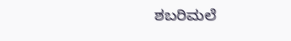ಶಬರಿಮಲೆ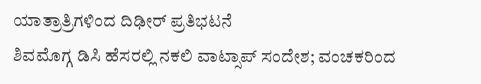ಯಾತ್ರಾತ್ರಿಗಳಿಂದ ದಿಢೀರ್ ಪ್ರತಿಭಟನೆ
ಶಿವಮೊಗ್ಗ ಡಿಸಿ ಹೆಸರಲ್ಲಿ ನಕಲಿ ವಾಟ್ಸಾಪ್ ಸಂದೇಶ; ವಂಚಕರಿಂದ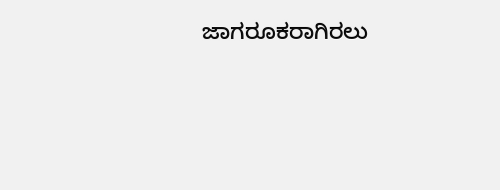ಜಾಗರೂಕರಾಗಿರಲು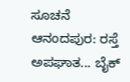ಸೂಚನೆ
ಆನಂದಪುರ: ರಸ್ತೆ ಅಪಘಾತ... ಬೈಕ್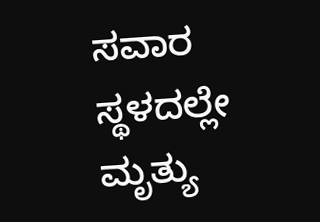ಸವಾರ ಸ್ಥಳದಲ್ಲೇ ಮೃತ್ಯು